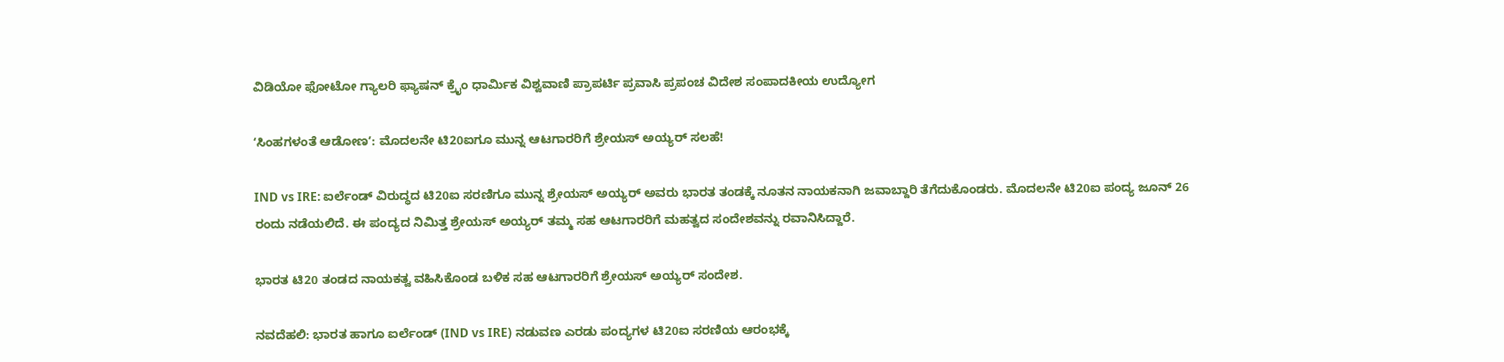ವಿಡಿಯೋ ಫೋಟೋ ಗ್ಯಾಲರಿ ಫ್ಯಾಷನ್ ಕ್ರೈಂ ಧಾರ್ಮಿಕ ವಿಶ್ವವಾಣಿ ಪ್ರಾಪರ್ಟಿ ಪ್ರವಾಸಿ ಪ್ರಪಂಚ ವಿದೇಶ ಸಂಪಾದಕೀಯ ಉದ್ಯೋಗ

ʻಸಿಂಹಗಳಂತೆ ಆಡೋಣʼ: ಮೊದಲನೇ ಟಿ20ಐಗೂ ಮುನ್ನ ಆಟಗಾರರಿಗೆ ಶ್ರೇಯಸ್‌ ಅಯ್ಯರ್‌ ಸಲಹೆ!

IND vs IRE: ಐರ್ಲೆಂಡ್‌ ವಿರುದ್ಧದ ಟಿ20ಐ ಸರಣಿಗೂ ಮುನ್ನ ಶ್ರೇಯಸ್‌ ಅಯ್ಯರ್‌ ಅವರು ಭಾರತ ತಂಡಕ್ಕೆ ನೂತನ ನಾಯಕನಾಗಿ ಜವಾಬ್ದಾರಿ ತೆಗೆದುಕೊಂಡರು. ಮೊದಲನೇ ಟಿ20ಐ ಪಂದ್ಯ ಜೂನ್‌ 26 ರಂದು ನಡೆಯಲಿದೆ. ಈ ಪಂದ್ಯದ ನಿಮಿತ್ತ ಶ್ರೇಯಸ್‌ ಅಯ್ಯರ್‌ ತಮ್ಮ ಸಹ ಆಟಗಾರರಿಗೆ ಮಹತ್ವದ ಸಂದೇಶವನ್ನು ರವಾನಿಸಿದ್ದಾರೆ.

ಭಾರತ ಟಿ20 ತಂಡದ ನಾಯಕತ್ವ ವಹಿಸಿಕೊಂಡ ಬಳಿಕ ಸಹ ಆಟಗಾರರಿಗೆ ಶ್ರೇಯಸ್‌ ಅಯ್ಯರ್‌ ಸಂದೇಶ.

ನವದೆಹಲಿ: ಭಾರತ ಹಾಗೂ ಐರ್ಲೆಂಡ್‌ (IND vs IRE) ನಡುವಣ ಎರಡು ಪಂದ್ಯಗಳ ಟಿ20ಐ ಸರಣಿಯ ಆರಂಭಕ್ಕೆ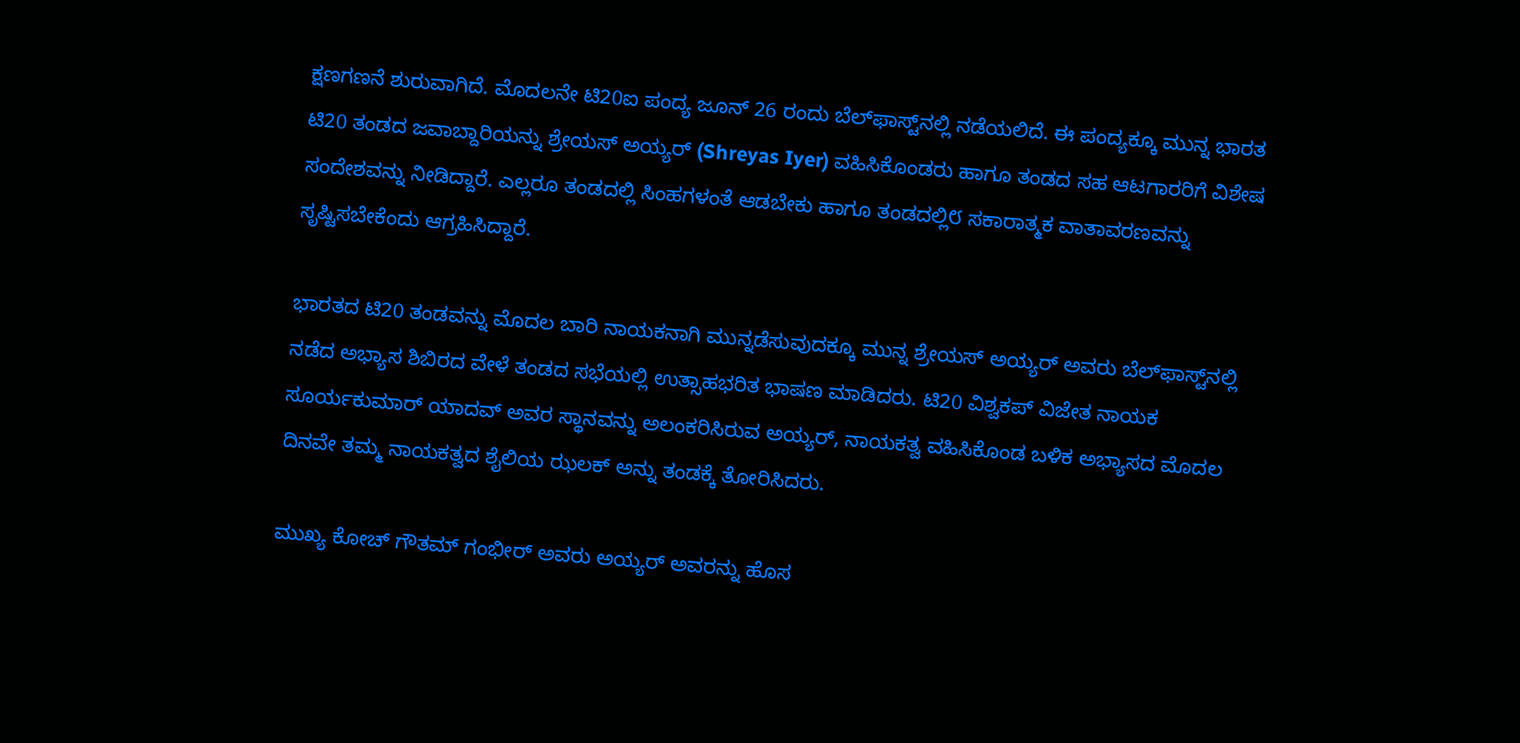ಕ್ಷಣಗಣನೆ ಶುರುವಾಗಿದೆ. ಮೊದಲನೇ ಟಿ20ಐ ಪಂದ್ಯ ಜೂನ್‌ 26 ರಂದು ಬೆಲ್‌ಫಾಸ್ಟ್‌ನಲ್ಲಿ ನಡೆಯಲಿದೆ. ಈ ಪಂದ್ಯಕ್ಕೂ ಮುನ್ನ ಭಾರತ ಟಿ20 ತಂಡದ ಜವಾಬ್ದಾರಿಯನ್ನು ಶ್ರೇಯಸ್‌ ಅಯ್ಯರ್‌ (Shreyas Iyer) ವಹಿಸಿಕೊಂಡರು ಹಾಗೂ ತಂಡದ ಸಹ ಆಟಗಾರರಿಗೆ ವಿಶೇಷ ಸಂದೇಶವನ್ನು ನೀಡಿದ್ದಾರೆ. ಎಲ್ಲರೂ ತಂಡದಲ್ಲಿ ಸಿಂಹಗಳಂತೆ ಆಡಬೇಕು ಹಾಗೂ ತಂಡದಲ್ಲಿ೮ ಸಕಾರಾತ್ಮಕ ವಾತಾವರಣವನ್ನು ಸೃಷ್ಟಿಸಬೇಕೆಂದು ಆಗ್ರಹಿಸಿದ್ದಾರೆ.

ಭಾರತದ ಟಿ20 ತಂಡವನ್ನು ಮೊದಲ ಬಾರಿ ನಾಯಕನಾಗಿ ಮುನ್ನಡೆಸುವುದಕ್ಕೂ ಮುನ್ನ ಶ್ರೇಯಸ್ ಅಯ್ಯರ್ ಅವರು ಬೆಲ್‌ಫಾಸ್ಟ್‌ನಲ್ಲಿ ನಡೆದ ಅಭ್ಯಾಸ ಶಿಬಿರದ ವೇಳೆ ತಂಡದ ಸಭೆಯಲ್ಲಿ ಉತ್ಸಾಹಭರಿತ ಭಾಷಣ ಮಾಡಿದರು. ಟಿ20 ವಿಶ್ವಕಪ್ ವಿಜೇತ ನಾಯಕ ಸೂರ್ಯಕುಮಾರ್ ಯಾದವ್ ಅವರ ಸ್ಥಾನವನ್ನು ಅಲಂಕರಿಸಿರುವ ಅಯ್ಯರ್, ನಾಯಕತ್ವ ವಹಿಸಿಕೊಂಡ ಬಳಿಕ ಅಭ್ಯಾಸದ ಮೊದಲ ದಿನವೇ ತಮ್ಮ ನಾಯಕತ್ವದ ಶೈಲಿಯ ಝಲಕ್ ಅನ್ನು ತಂಡಕ್ಕೆ ತೋರಿಸಿದರು.

ಮುಖ್ಯ ಕೋಚ್ ಗೌತಮ್ ಗಂಭೀರ್ ಅವರು ಅಯ್ಯರ್ ಅವರನ್ನು ಹೊಸ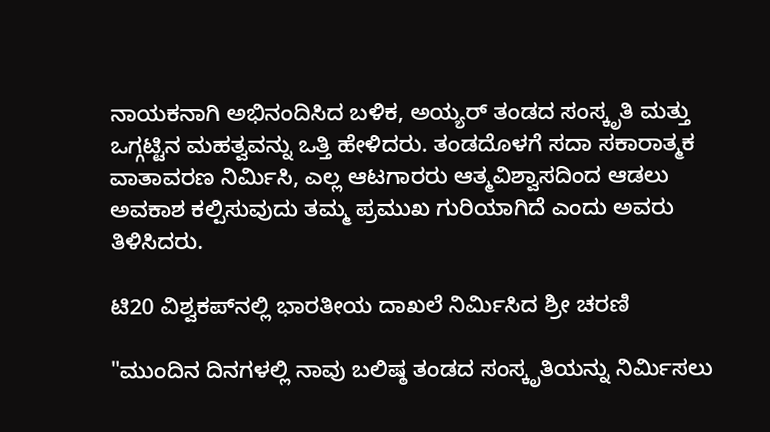ನಾಯಕನಾಗಿ ಅಭಿನಂದಿಸಿದ ಬಳಿಕ, ಅಯ್ಯರ್ ತಂಡದ ಸಂಸ್ಕೃತಿ ಮತ್ತು ಒಗ್ಗಟ್ಟಿನ ಮಹತ್ವವನ್ನು ಒತ್ತಿ ಹೇಳಿದರು. ತಂಡದೊಳಗೆ ಸದಾ ಸಕಾರಾತ್ಮಕ ವಾತಾವರಣ ನಿರ್ಮಿಸಿ, ಎಲ್ಲ ಆಟಗಾರರು ಆತ್ಮವಿಶ್ವಾಸದಿಂದ ಆಡಲು ಅವಕಾಶ ಕಲ್ಪಿಸುವುದು ತಮ್ಮ ಪ್ರಮುಖ ಗುರಿಯಾಗಿದೆ ಎಂದು ಅವರು ತಿಳಿಸಿದರು.

ಟಿ20 ವಿಶ್ವಕಪ್‌ನಲ್ಲಿ ಭಾರತೀಯ ದಾಖಲೆ ನಿರ್ಮಿಸಿದ ಶ್ರೀ ಚರಣಿ

"ಮುಂದಿನ ದಿನಗಳಲ್ಲಿ ನಾವು ಬಲಿಷ್ಠ ತಂಡದ ಸಂಸ್ಕೃತಿಯನ್ನು ನಿರ್ಮಿಸಲು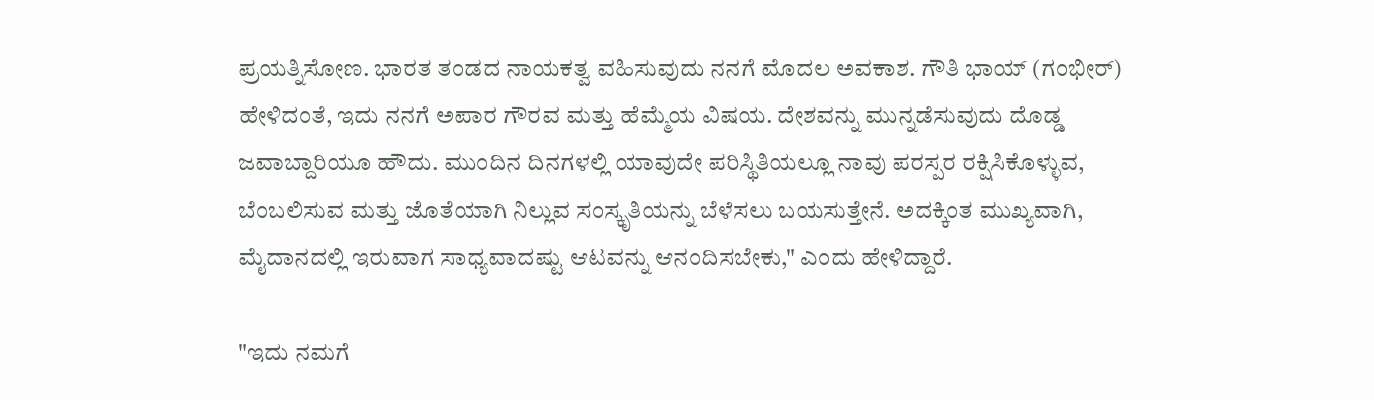ಪ್ರಯತ್ನಿಸೋಣ. ಭಾರತ ತಂಡದ ನಾಯಕತ್ವ ವಹಿಸುವುದು ನನಗೆ ಮೊದಲ ಅವಕಾಶ. ಗೌತಿ ಭಾಯ್ (ಗಂಭೀರ್‌) ಹೇಳಿದಂತೆ, ಇದು ನನಗೆ ಅಪಾರ ಗೌರವ ಮತ್ತು ಹೆಮ್ಮೆಯ ವಿಷಯ. ದೇಶವನ್ನು ಮುನ್ನಡೆಸುವುದು ದೊಡ್ಡ ಜವಾಬ್ದಾರಿಯೂ ಹೌದು. ಮುಂದಿನ ದಿನಗಳಲ್ಲಿ ಯಾವುದೇ ಪರಿಸ್ಥಿತಿಯಲ್ಲೂ ನಾವು ಪರಸ್ಪರ ರಕ್ಷಿಸಿಕೊಳ್ಳುವ, ಬೆಂಬಲಿಸುವ ಮತ್ತು ಜೊತೆಯಾಗಿ ನಿಲ್ಲುವ ಸಂಸ್ಕೃತಿಯನ್ನು ಬೆಳೆಸಲು ಬಯಸುತ್ತೇನೆ. ಅದಕ್ಕಿಂತ ಮುಖ್ಯವಾಗಿ, ಮೈದಾನದಲ್ಲಿ ಇರುವಾಗ ಸಾಧ್ಯವಾದಷ್ಟು ಆಟವನ್ನು ಆನಂದಿಸಬೇಕು," ಎಂದು ಹೇಳಿದ್ದಾರೆ.

"ಇದು ನಮಗೆ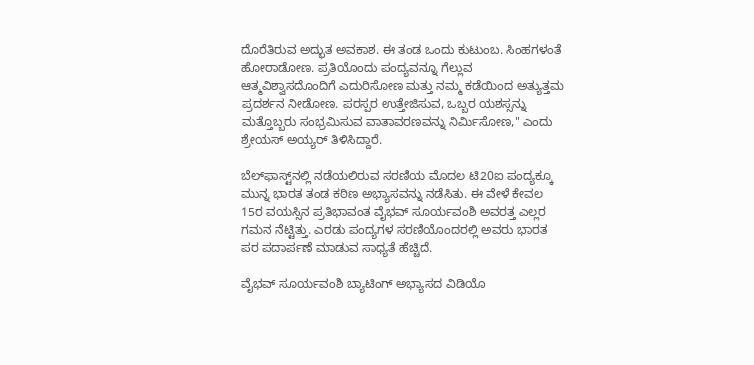ದೊರೆತಿರುವ ಅದ್ಭುತ ಅವಕಾಶ. ಈ ತಂಡ ಒಂದು ಕುಟುಂಬ. ಸಿಂಹಗಳಂತೆ ಹೋರಾಡೋಣ. ಪ್ರತಿಯೊಂದು ಪಂದ್ಯವನ್ನೂ ಗೆಲ್ಲುವ ಆತ್ಮವಿಶ್ವಾಸದೊಂದಿಗೆ ಎದುರಿಸೋಣ ಮತ್ತು ನಮ್ಮ ಕಡೆಯಿಂದ ಅತ್ಯುತ್ತಮ ಪ್ರದರ್ಶನ ನೀಡೋಣ. ಪರಸ್ಪರ ಉತ್ತೇಜಿಸುವ, ಒಬ್ಬರ ಯಶಸ್ಸನ್ನು ಮತ್ತೊಬ್ಬರು ಸಂಭ್ರಮಿಸುವ ವಾತಾವರಣವನ್ನು ನಿರ್ಮಿಸೋಣ," ಎಂದು ಶ್ರೇಯಸ್ ಅಯ್ಯರ್ ತಿಳಿಸಿದ್ದಾರೆ.

ಬೆಲ್‌ಫಾಸ್ಟ್‌ನಲ್ಲಿ ನಡೆಯಲಿರುವ ಸರಣಿಯ ಮೊದಲ ಟಿ20ಐ ಪಂದ್ಯಕ್ಕೂ ಮುನ್ನ ಭಾರತ ತಂಡ ಕಠಿಣ ಅಭ್ಯಾಸವನ್ನು ನಡೆಸಿತು. ಈ ವೇಳೆ ಕೇವಲ 15ರ ವಯಸ್ಸಿನ ಪ್ರತಿಭಾವಂತ ವೈಭವ್ ಸೂರ್ಯವಂಶಿ ಅವರತ್ತ ಎಲ್ಲರ ಗಮನ ನೆಟ್ಟಿತ್ತು. ಎರಡು ಪಂದ್ಯಗಳ ಸರಣಿಯೊಂದರಲ್ಲಿ ಅವರು ಭಾರತ ಪರ ಪದಾರ್ಪಣೆ ಮಾಡುವ ಸಾಧ್ಯತೆ ಹೆಚ್ಚಿದೆ.

ವೈಭವ್ ಸೂರ್ಯವಂಶಿ ಬ್ಯಾಟಿಂಗ್‌ ಅಭ್ಯಾಸದ ವಿಡಿಯೊ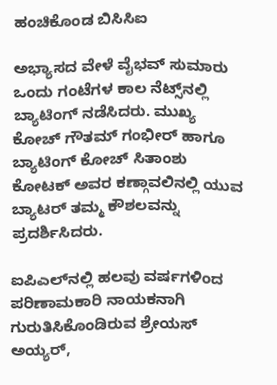ಹಂಚಿಕೊಂಡ ಬಿಸಿಸಿಐ

ಅಭ್ಯಾಸದ ವೇಳೆ ವೈಭವ್ ಸುಮಾರು ಒಂದು ಗಂಟೆಗಳ ಕಾಲ ನೆಟ್ಸ್‌ನಲ್ಲಿ ಬ್ಯಾಟಿಂಗ್ ನಡೆಸಿದರು. ಮುಖ್ಯ ಕೋಚ್ ಗೌತಮ್ ಗಂಭೀರ್ ಹಾಗೂ ಬ್ಯಾಟಿಂಗ್ ಕೋಚ್ ಸಿತಾಂಶು ಕೋಟಕ್ ಅವರ ಕಣ್ಗಾವಲಿನಲ್ಲಿ ಯುವ ಬ್ಯಾಟರ್ ತಮ್ಮ ಕೌಶಲವನ್ನು ಪ್ರದರ್ಶಿಸಿದರು.

ಐಪಿಎಲ್‌ನಲ್ಲಿ ಹಲವು ವರ್ಷಗಳಿಂದ ಪರಿಣಾಮಕಾರಿ ನಾಯಕನಾಗಿ ಗುರುತಿಸಿಕೊಂಡಿರುವ ಶ್ರೇಯಸ್ ಅಯ್ಯರ್,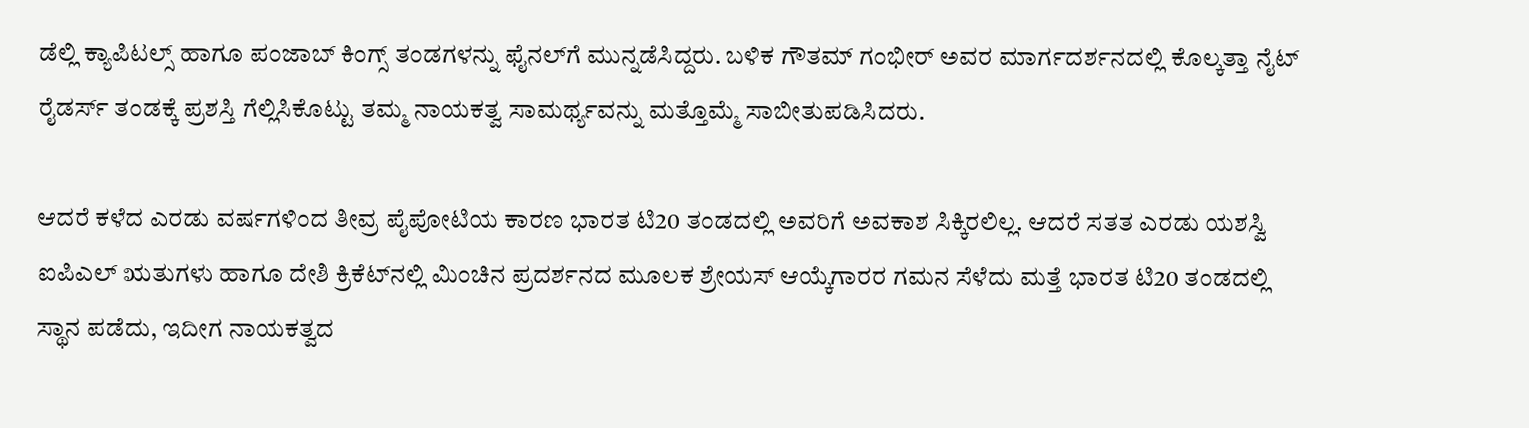ಡೆಲ್ಲಿ ಕ್ಯಾಪಿಟಲ್ಸ್ ಹಾಗೂ ಪಂಜಾಬ್ ಕಿಂಗ್ಸ್ ತಂಡಗಳನ್ನು ಫೈನಲ್‌ಗೆ ಮುನ್ನಡೆಸಿದ್ದರು. ಬಳಿಕ ಗೌತಮ್ ಗಂಭೀರ್ ಅವರ ಮಾರ್ಗದರ್ಶನದಲ್ಲಿ ಕೊಲ್ಕತ್ತಾ ನೈಟ್ ರೈಡರ್ಸ್ ತಂಡಕ್ಕೆ ಪ್ರಶಸ್ತಿ ಗೆಲ್ಲಿಸಿಕೊಟ್ಟು ತಮ್ಮ ನಾಯಕತ್ವ ಸಾಮರ್ಥ್ಯವನ್ನು ಮತ್ತೊಮ್ಮೆ ಸಾಬೀತುಪಡಿಸಿದರು.

ಆದರೆ ಕಳೆದ ಎರಡು ವರ್ಷಗಳಿಂದ ತೀವ್ರ ಪೈಪೋಟಿಯ ಕಾರಣ ಭಾರತ ಟಿ20 ತಂಡದಲ್ಲಿ ಅವರಿಗೆ ಅವಕಾಶ ಸಿಕ್ಕಿರಲಿಲ್ಲ. ಆದರೆ ಸತತ ಎರಡು ಯಶಸ್ವಿ ಐಪಿಎಲ್ ಋತುಗಳು ಹಾಗೂ ದೇಶಿ ಕ್ರಿಕೆಟ್‌ನಲ್ಲಿ ಮಿಂಚಿನ ಪ್ರದರ್ಶನದ ಮೂಲಕ ಶ್ರೇಯಸ್ ಆಯ್ಕೆಗಾರರ ಗಮನ ಸೆಳೆದು ಮತ್ತೆ ಭಾರತ ಟಿ20 ತಂಡದಲ್ಲಿ ಸ್ಥಾನ ಪಡೆದು, ಇದೀಗ ನಾಯಕತ್ವದ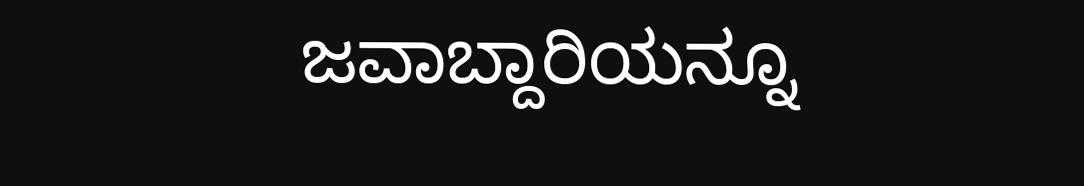ಜವಾಬ್ದಾರಿಯನ್ನೂ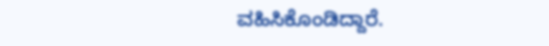ವಹಿಸಿಕೊಂಡಿದ್ದಾರೆ.